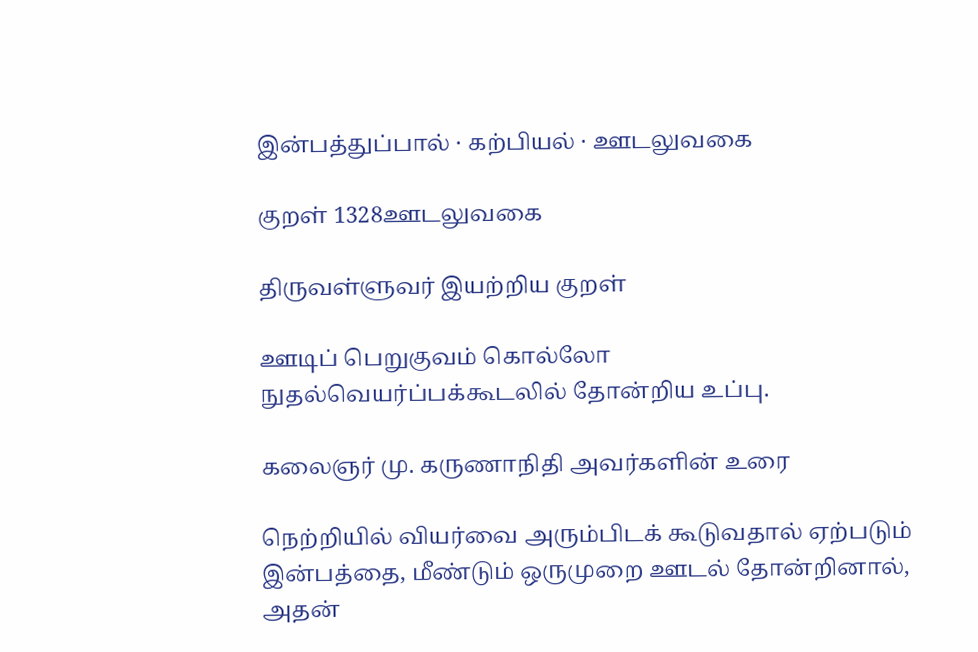இன்பத்துப்பால் · கற்பியல் · ஊடலுவகை

குறள் 1328ஊடலுவகை

திருவள்ளுவர் இயற்றிய குறள்

ஊடிப் பெறுகுவம் கொல்லோ நுதல்வெயர்ப்பக்கூடலில் தோன்றிய உப்பு.

கலைஞர் மு. கருணாநிதி அவர்களின் உரை

நெற்றியில் வியர்வை அரும்பிடக் கூடுவதால் ஏற்படும் இன்பத்தை, மீண்டும் ஒருமுறை ஊடல் தோன்றினால், அதன்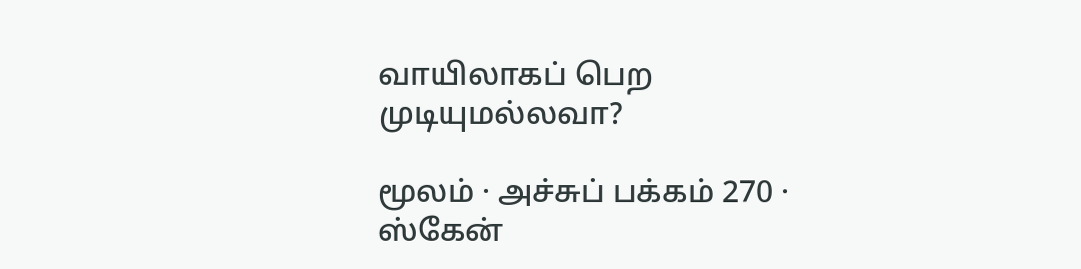வாயிலாகப் பெற முடியுமல்லவா?

மூலம் · அச்சுப் பக்கம் 270 · ஸ்கேன்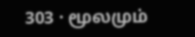303 · மூலமும்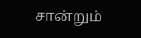சான்றும்